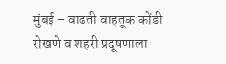मुंबई – वाढती वाहतूक कोंडी रोखणे व शहरी प्रदूषणाला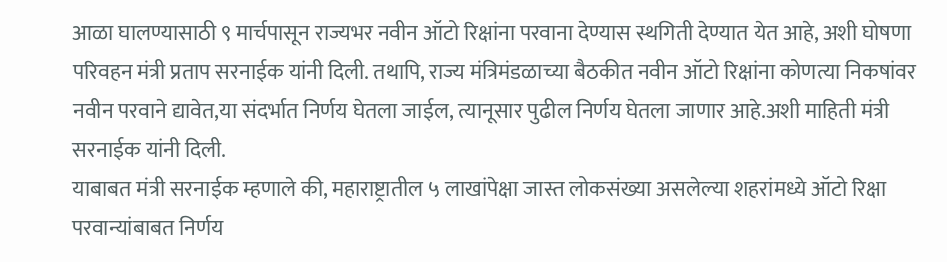आळा घालण्यासाठी ९ मार्चपासून राज्यभर नवीन ऑटो रिक्षांना परवाना देण्यास स्थगिती देण्यात येत आहे, अशी घोषणा परिवहन मंत्री प्रताप सरनाईक यांनी दिली. तथापि, राज्य मंत्रिमंडळाच्या बैठकीत नवीन ऑटो रिक्षांना कोणत्या निकषांवर नवीन परवाने द्यावेत,या संदर्भात निर्णय घेतला जाईल, त्यानूसार पुढील निर्णय घेतला जाणार आहे.अशी माहिती मंत्री सरनाईक यांनी दिली.
याबाबत मंत्री सरनाईक म्हणाले की, महाराष्ट्रातील ५ लाखांपेक्षा जास्त लोकसंख्या असलेल्या शहरांमध्ये ऑटो रिक्षा परवान्यांबाबत निर्णय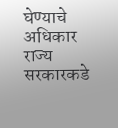घेण्याचे अधिकार राज्य सरकारकडे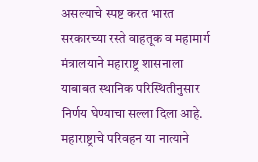असल्याचे स्पष्ट करत भारत सरकारच्या रस्ते वाहतूक व महामार्ग मंत्रालयाने महाराष्ट्र शासनाला याबाबत स्थानिक परिस्थितीनुसार निर्णय घेण्याचा सल्ला दिला आहे.
महाराष्ट्राचे परिवहन या नात्याने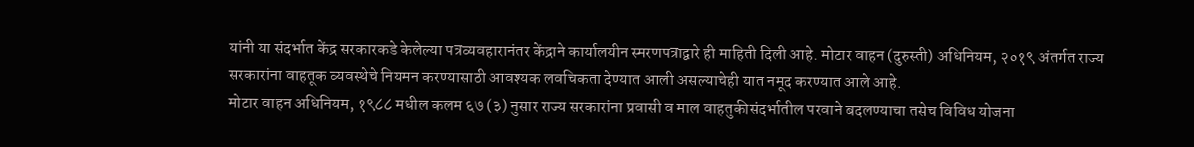यांनी या संदर्भात केंद्र सरकारकडे केलेल्या पत्रव्यवहारानंतर केंद्राने कार्यालयीन स्मरणपत्राद्वारे ही माहिती दिली आहे. मोटार वाहन (दुरुस्ती) अधिनियम, २०१९ अंतर्गत राज्य सरकारांना वाहतूक व्यवस्थेचे नियमन करण्यासाठी आवश्यक लवचिकता देण्यात आली असल्याचेही यात नमूद करण्यात आले आहे.
मोटार वाहन अधिनियम, १९८८ मधील कलम ६७ (३) नुसार राज्य सरकारांना प्रवासी व माल वाहतुकीसंदर्भातील परवाने बदलण्याचा तसेच विविध योजना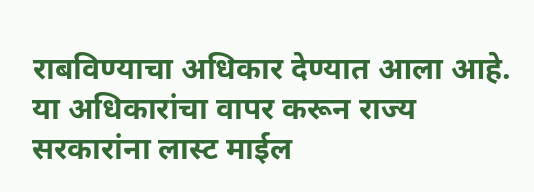राबविण्याचा अधिकार देण्यात आला आहे. या अधिकारांचा वापर करून राज्य सरकारांना लास्ट माईल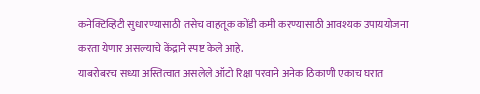कनेक्टिव्हिटी सुधारण्यासाठी तसेच वाहतूक कोंडी कमी करण्यासाठी आवश्यक उपाययोजना करता येणार असल्याचे केंद्राने स्पष्ट केले आहे.
याबरोबरच सध्या अस्तित्वात असलेले ऑटो रिक्षा परवाने अनेक ठिकाणी एकाच घरात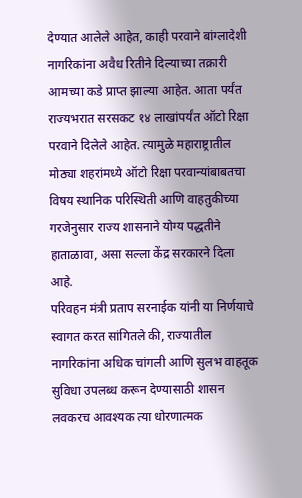देण्यात आलेले आहेत, काही परवाने बांग्लादेशी नागरिकांना अवैध रितीने दिल्याच्या तक्रारी आमच्या कडे प्राप्त झाल्या आहेत. आता पर्यंत राज्यभरात सरसकट १४ लाखांपर्यंत ऑटो रिक्षा परवाने दिलेले आहेत. त्यामुळे महाराष्ट्रातील मोठ्या शहरांमध्ये ऑटो रिक्षा परवान्यांबाबतचा विषय स्थानिक परिस्थिती आणि वाहतुकीच्या गरजेनुसार राज्य शासनाने योग्य पद्धतीने हाताळावा, असा सल्ला केंद्र सरकारने दिला आहे.
परिवहन मंत्री प्रताप सरनाईक यांनी या निर्णयाचे स्वागत करत सांगितले की, राज्यातील नागरिकांना अधिक चांगली आणि सुलभ वाहतूक सुविधा उपलब्ध करून देण्यासाठी शासन लवकरच आवश्यक त्या धोरणात्मक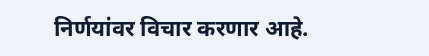निर्णयांवर विचार करणार आहे.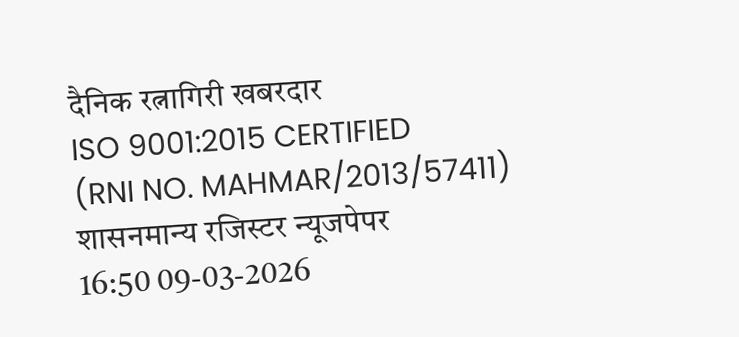दैनिक रत्नागिरी खबरदार
ISO 9001:2015 CERTIFIED
(RNI NO. MAHMAR/2013/57411)
शासनमान्य रजिस्टर न्यूजपेपर
16:50 09-03-2026